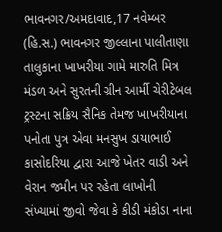ભાવનગર/અમદાવાદ,17 નવેમ્બર (હિ.સ.) ભાવનગર જીલ્લાના પાલીતાણા તાલુકાના ખાખરીયા ગામે મારુતિ મિત્ર મંડળ અને સુરતની ગ્રીન આર્મી ચેરીટેબલ ટ્રસ્ટના સક્રિય સૈનિક તેમજ ખાખરીયાના પનોતા પુત્ર એવા મનસુખ ડાયાભાઈ કાસોદરિયા દ્વારા આજે ખેતર વાડી અને વેરાન જમીન પર રહેતા લાખોની સંખ્યામાં જીવો જેવા કે કીડી મંકોડા નાના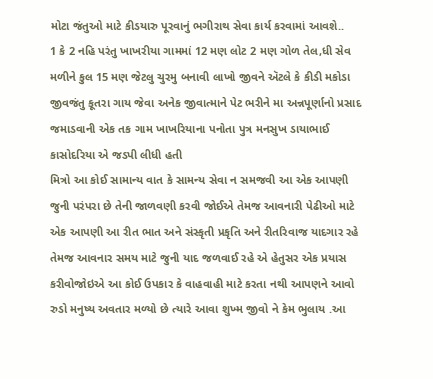મોટા જંતુઓ માટે કીડયારુ પૂરવાનું ભગીરાથ સેવા કાર્ય કરવામાં આવશે..
1 કે 2 નહિ પરંતુ ખાખરીયા ગામમાં 12 મણ લોટ 2 મણ ગોળ તેલ,ધી સેવ મળીને કુલ 15 મણ જેટલુ ચુરમુ બનાવી લાખો જીવને ઍટલે કે કીડી મકોડા જીવજંતુ કૂતરા ગાય જેવા અનેક જીવાત્માને પેટ ભરીને મા અન્નપૂર્ણાનો પ્રસાદ જમાડવાની એક તક ગામ ખાખરિયાના પનોતા પુત્ર મનસુખ ડાયાભાઈ કાસોદરિયા એ જડપી લીધી હતી
મિત્રો આ કોઈ સામાન્ય વાત કે સામન્ય સેવા ન સમજવી આ એક આપણી જુની પરંપરા છે તેની જાળવણી કરવી જોઈએ તેમજ આવનારી પેઢીઓ માટે એક આપણી આ રીત ભાત અને સંસ્કૃતી પ્રકૃતિ અને રીતરિવાજ યાદગાર રહે તેમજ આવનાર સમય માટે જુની યાદ જળવાઈ રહે એ હેતુસર એક પ્રયાસ કરીવોજોઇએ આ કોઈ ઉપકાર કે વાહવાહી માટે કરતા નથી આપણને આવો રુડો મનુષ્ય અવતાર મળ્યો છે ત્યારે આવા શુખ્મ જીવો ને કેમ ભુલાય .આ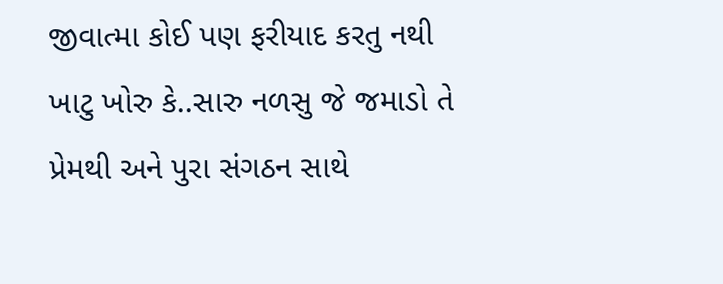જીવાત્મા કોઈ પણ ફરીયાદ કરતુ નથી ખાટુ ખોરુ કે..સારુ નળસુ જે જમાડો તે પ્રેમથી અને પુરા સંગઠન સાથે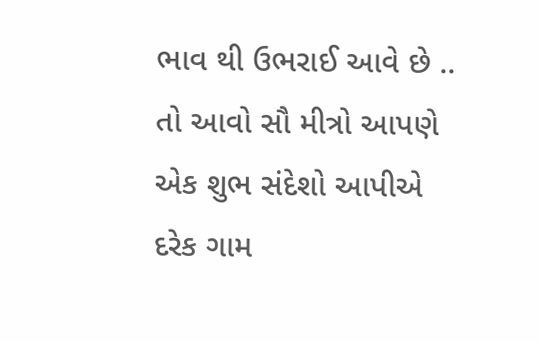ભાવ થી ઉભરાઈ આવે છે ..
તો આવો સૌ મીત્રો આપણે એક શુભ સંદેશો આપીએ દરેક ગામ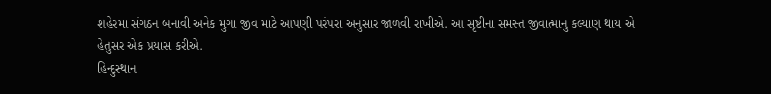શહેરમા સંગઠન બનાવી અનેક મુગા જીવ માટે આપણી પરંપરા અનુસાર જાળવી રાખીએ. આ સૃષ્ટીના સમસ્ત જીવાત્માનુ કલ્યાણ થાય એ હેતુસર એક પ્રયાસ કરીએ.
હિન્દુસ્થાન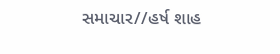સમાચાર//હર્ષ શાહ